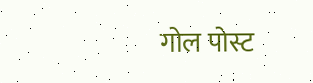गोल पोस्ट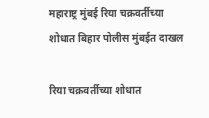महाराष्ट्र मुंबई रिया चक्रवर्तीच्या शोधात बिहार पोलीस मुंबईत दाखल

रिया चक्रवर्तीच्या शोधात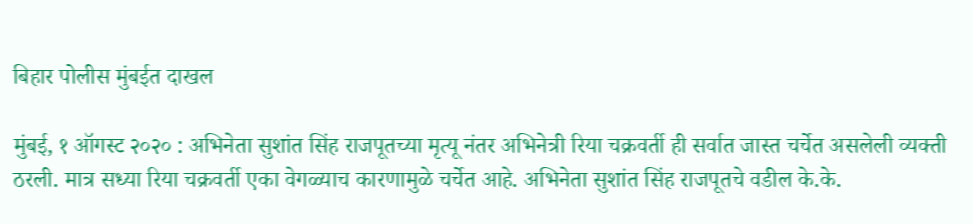बिहार पोलीस मुंबईत दाखल

मुंबई, १ ऑगस्ट २०२० : अभिनेता सुशांत सिंह राजपूतच्या मृत्यू नंतर अभिनेत्री रिया चक्रवर्ती ही सर्वात जास्त चर्चेत असलेली व्यक्ती ठरली. मात्र सध्या रिया चक्रवर्ती एका वेगळ्याच कारणामुळे चर्चेत आहे. अभिनेता सुशांत सिंह राजपूतचे वडील के.के.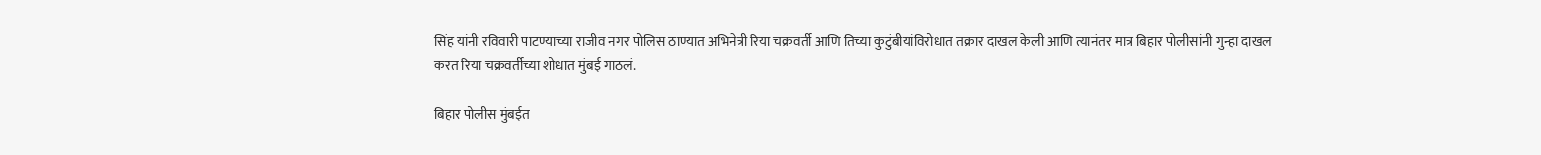सिंह यांनी रविवारी पाटण्याच्या राजीव नगर पोलिस ठाण्यात अभिनेत्री रिया चक्रवर्ती आणि तिच्या कुटुंबीयांविरोधात तक्रार दाखल केली आणि त्यानंतर मात्र बिहार पोलीसांनी गुन्हा दाखल करत रिया चक्रवर्तीच्या शोधात मुंबई गाठलं.

बिहार पोलीस मुंबईत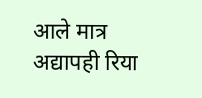आले मात्र अद्यापही रिया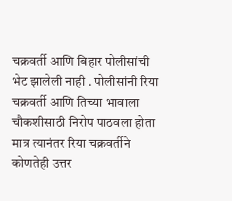चक्रवर्ती आणि बिहार पोलीसांची भेट झालेली नाही . पोलीसांनी रिया चक्रवर्ती आणि तिच्या भावाला चौकशीसाठी निरोप पाठवला होता मात्र त्यानंतर रिया चक्रवर्तीने कोणतेही उत्तर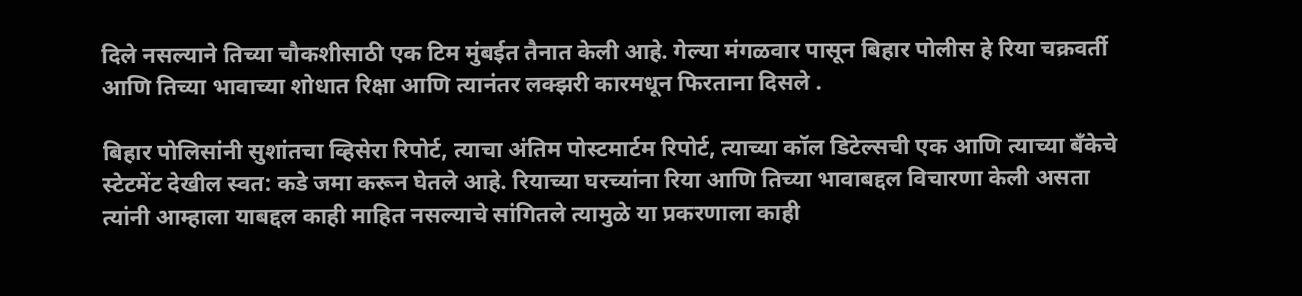दिले नसल्याने तिच्या चौकशीसाठी एक टिम मुंबईत तैनात केली आहे. गेल्या मंगळवार पासून बिहार पोलीस हे रिया चक्रवर्ती आणि तिच्या भावाच्या शोधात रिक्षा आणि त्यानंतर लक्झरी कारमधून फिरताना दिसले .

बिहार पोलिसांनी सुशांतचा व्हिसेरा रिपोर्ट, त्याचा अंतिम पोस्टमार्टम रिपोर्ट, त्याच्या कॉल डिटेल्सची एक आणि त्याच्या बँकेचे स्टेटमेंट देखील स्वत: कडे जमा करून घेतले आहे. रियाच्या घरच्यांना रिया आणि तिच्या भावाबद्दल विचारणा केली असता त्यांनी आम्हाला याबद्दल काही माहित नसल्याचे सांगितले त्यामुळे या प्रकरणाला काही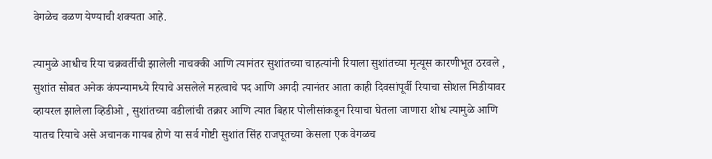वेगळेच वळण येण्याची शक्यता आहे.

त्यामुळे आधीच रिया चक्रवर्तीची झालेली नाचक्की आणि त्यानंतर सुशांतच्या चाहत्यांनी रियाला सुशांतच्या मृत्यूस कारणीभूत ठरवले , सुशांत सोबत अनेक कंपन्यामध्ये रियाचे असलेले महत्वाचे पद आणि अगदी त्यानंतर आता काही दिवसांपूर्वी रियाचा सोशल मिडीयावर व्हायरल झालेला व्हिडीओ , सुशांतच्या वडीलांची तक्रार आणि त्यात बिहार पोलीसांकडून रियाचा घेतला जाणारा शोध त्यामुळे आणि यातच रियाचे असे अचानक गायब होणे या सर्व गोष्टी सुशांत सिंह राजपूतच्या केसला एक वेगळच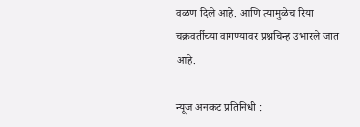वळण दिले आहे. आणि त्यामुळेच रिया चक्रवर्तीच्या वागण्यावर प्रश्नचिन्ह उभारले जात आहे.

न्यूज अनकट प्रतिनिधी :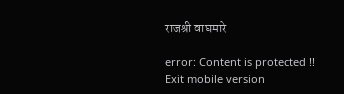राजश्री वाघमारे

error: Content is protected !!
Exit mobile version